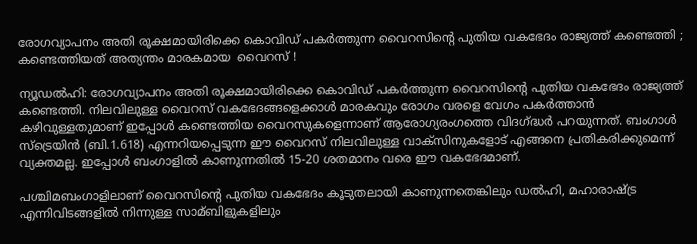രോഗവ്യാപനം അതി രൂക്ഷമായിരിക്കെ കൊവിഡ് പകര്‍ത്തുന്ന വൈറസിന്റെ പുതിയ വകഭേദം രാജ്യത്ത് കണ്ടെത്തി ; കണ്ടെത്തിയത് അത്യന്തം മാരകമായ  വൈറസ് !

ന്യൂഡല്‍ഹി: രോഗവ്യാപനം അതി രൂക്ഷമായിരിക്കെ കൊവിഡ് പകര്‍ത്തുന്ന വൈറസിന്റെ പുതിയ വകഭേദം രാജ്യത്ത് കണ്ടെത്തി. നിലവിലുള്ള വൈറസ് വകഭേദങ്ങളെക്കാള്‍ മാരകവും രോഗം വരളെ വേഗം പകര്‍ത്താന്‍ കഴിവുള്ളതുമാണ് ഇപ്പോള്‍ കണ്ടെത്തിയ വൈറസുകളെന്നാണ് ആരോഗ്യരംഗത്തെ വിദഗ്ദ്ധര്‍ പറയുന്നത്. ബംഗാള്‍ സ്ട്രെയിന്‍ (ബി.1.618) എന്നറിയപ്പെടുന്ന ഈ വൈറസ് നിലവിലുള്ള വാക്സിനുകളോട് എങ്ങനെ പ്രതികരിക്കുമെന്ന് വ്യക്തമല്ല. ഇപ്പോള്‍ ബംഗാളില്‍ കാണുന്നതില്‍ 15-20 ശതമാനം വരെ ഈ വകഭേദമാണ്.

പശ്ചിമബംഗാളിലാണ് വൈറസിന്റെ പുതിയ വകഭേദം കൂടുതലായി കാണുന്നതെങ്കിലും ഡല്‍ഹി, മഹാരാഷ്ട്ര എന്നിവിടങ്ങളില്‍ നിന്നുള്ള സാമ്ബിളുകളിലും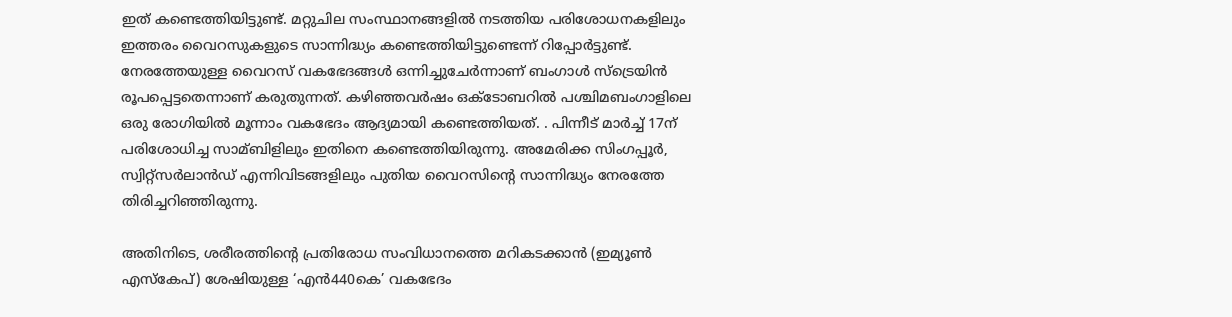ഇത് കണ്ടെത്തിയിട്ടുണ്ട്. മറ്റുചില സംസ്ഥാനങ്ങളില്‍ നടത്തിയ പരിശോധനകളിലും ഇത്തരം വൈറസുകളുടെ സാന്നിദ്ധ്യം കണ്ടെത്തിയിട്ടുണ്ടെന്ന് റിപ്പോര്‍ട്ടുണ്ട്. നേരത്തേയുള്ള വൈറസ് വകഭേദങ്ങള്‍ ഒന്നിച്ചുചേര്‍ന്നാണ് ബംഗാള്‍ സ്ട്രെയിന്‍ രൂപപ്പെട്ടതെന്നാണ് കരുതുന്നത്. കഴിഞ്ഞവര്‍ഷം ഒക്ടോബറില്‍ പശ്ചിമബംഗാളിലെ ഒരു രോഗിയില്‍ മൂന്നാം വകഭേദം ആദ്യമായി കണ്ടെത്തിയത്. . പിന്നീട് മാര്‍ച്ച്‌ 17ന് പരിശോധിച്ച സാമ്ബിളിലും ഇതിനെ കണ്ടെത്തിയിരുന്നു. അമേരിക്ക സിംഗപ്പൂര്‍, സ്വിറ്റ്സര്‍ലാന്‍ഡ് എന്നിവിടങ്ങളിലും പുതിയ വൈറസിന്റെ സാന്നിദ്ധ്യം നേരത്തേ തിരിച്ചറിഞ്ഞിരുന്നു.

അതിനിടെ, ശരീരത്തിന്റെ പ്രതിരോധ സംവിധാനത്തെ മറികടക്കാന്‍ (ഇമ്യൂണ്‍ എസ്കേപ്) ശേഷിയുള്ള ‘എന്‍440കെ’ വകഭേദം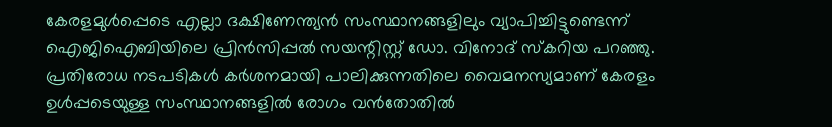കേരളമുള്‍പ്പെടെ എല്ലാ ദക്ഷിണേന്ത്യന്‍ സംസ്ഥാനങ്ങളിലും വ്യാപിച്ചിട്ടുണ്ടെന്ന് ഐജിഐബിയിലെ പ്രിന്‍സിപ്പല്‍ സയന്റിസ്റ്റ് ഡോ. വിനോദ് സ്കറിയ പറഞ്ഞു. പ്രതിരോധ നടപടികള്‍ കര്‍ശനമായി പാലിക്കുന്നതിലെ വൈമനസ്യമാണ് കേരളം ഉള്‍പ്പടെയുള്ള സംസ്ഥാനങ്ങളില്‍ രോഗം വന്‍തോതില്‍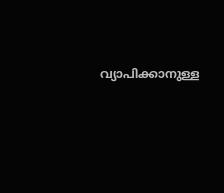വ്യാപിക്കാനുള്ള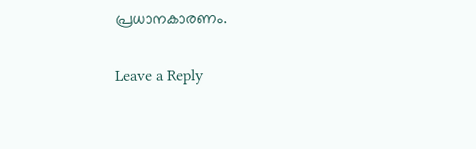പ്രധാനകാരണം.

Leave a Reply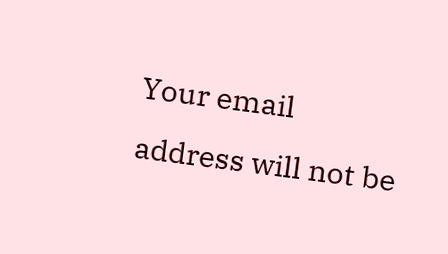Your email address will not be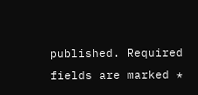published. Required fields are marked *